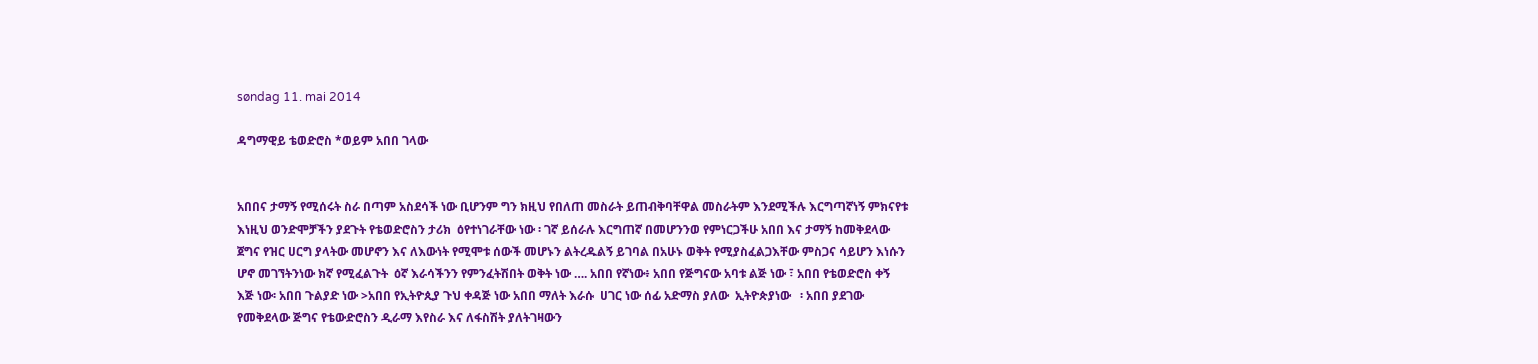søndag 11. mai 2014

ዳግማዊይ ቴወድሮስ *ወይም አበበ ገላው


አበበና ታማኝ የሚሰሩት ስራ በጣም አስደሳች ነው ቢሆንም ግን ክዚህ የበለጠ መስራት ይጠብቅባቸዋል መስራትም እንደሚችሉ እርግጣኛነኝ ምክናየቱ እነዚህ ወንድሞቻችን ያደጉት የቴወድሮስን ታሪክ  ዕየተነገራቸው ነው ፡ ገኛ ይሰራሉ እርግጠኛ በመሆንንወ የምነርጋችሁ አበበ እና ታማኝ ከመቅደላው ጀግና የዝር ሀርግ ያላትው መሆኖን እና ለእውነት የሚሞቱ ሰውች መሆኑን ልትረዱልኝ ይገባል በአሁኑ ወቅት የሚያስፈልጋእቸው ምስጋና ሳይሆን እነሱን ሆኖ መገኘትንነው ክኛ የሚፈልጉት  ዕኛ እራሳችንን የምንፈትሽበት ወቅት ነው …. አበበ የኛነው፥ አበበ የጅግናው አባቱ ልጅ ነው ፣ አበበ የቴወድሮስ ቀኝ እጅ ነው፡ አበበ ጉልያድ ነው >አበበ የኢትዮጲያ ጉህ ቀዳጅ ነው አበበ ማለት እራሱ  ሀገር ነው ሰፊ አድማስ ያለው  ኢትዮጵያነው   ፡ አበበ ያደገው የመቅደላው ጅግና የቴውድሮስን ዲራማ እየስራ እና ለፋስሽት ያለትገዛውን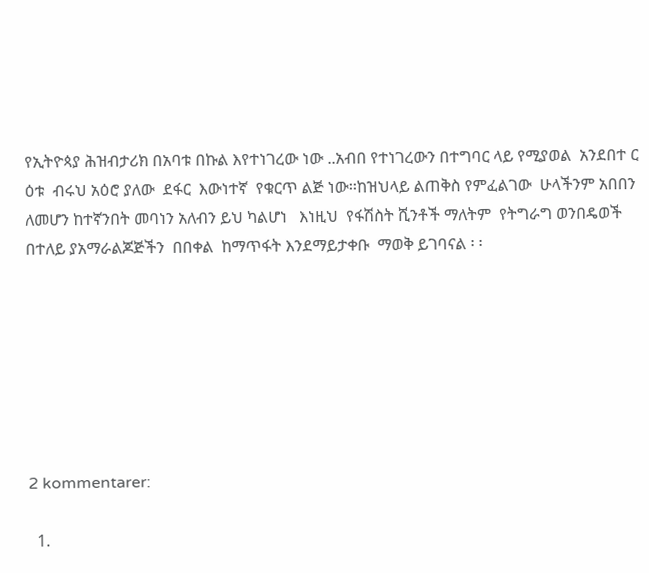የኢትዮጳያ ሕዝብታሪክ በአባቱ በኩል እየተነገረው ነው ..አብበ የተነገረውን በተግባር ላይ የሚያወል  አንደበተ ር ዕቱ  ብሩህ አዕሮ ያለው  ደፋር  እውነተኛ  የቁርጥ ልጅ ነው፡፡ከዝህላይ ልጠቅስ የምፈልገው  ሁላችንም አበበን ለመሆን ከተኛንበት መባነን አለብን ይህ ካልሆነ   እነዚህ  የፋሽስት ሺንቶች ማለትም  የትግራግ ወንበዴወች  በተለይ ያአማራልጆጅችን  በበቀል  ከማጥፋት እንደማይታቀቡ  ማወቅ ይገባናል ፡ ፡







2 kommentarer:

  1.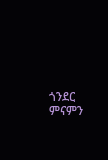ጎንደር ምናምን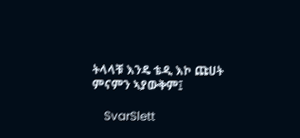ትላላቹ እንዴ ቴዲ እኮ ጩሀት ምናምን ኣያውቅም፤

    SvarSlett